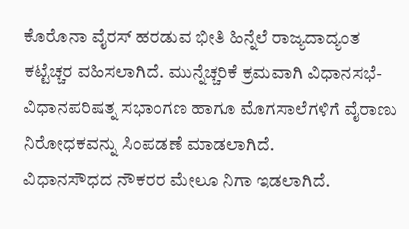ಕೊರೊನಾ ವೈರಸ್ ಹರಡುವ ಭೀತಿ ಹಿನ್ನೆಲೆ ರಾಜ್ಯದಾದ್ಯಂತ ಕಟ್ಟೆಚ್ಚರ ವಹಿಸಲಾಗಿದೆ. ಮುನ್ನೆಚ್ಚರಿಕೆ ಕ್ರಮವಾಗಿ ವಿಧಾನಸಭೆ- ವಿಧಾನಪರಿಷತ್ನ ಸಭಾಂಗಣ ಹಾಗೂ ಮೊಗಸಾಲೆಗಳಿಗೆ ವೈರಾಣು ನಿರೋಧಕವನ್ನು ಸಿಂಪಡಣೆ ಮಾಡಲಾಗಿದೆ.
ವಿಧಾನಸೌಧದ ನೌಕರರ ಮೇಲೂ ನಿಗಾ ಇಡಲಾಗಿದೆ.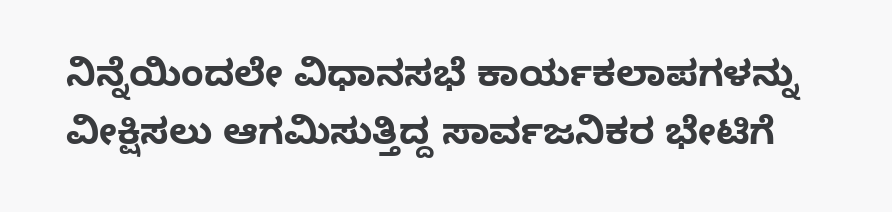ನಿನ್ನೆಯಿಂದಲೇ ವಿಧಾನಸಭೆ ಕಾರ್ಯಕಲಾಪಗಳನ್ನು ವೀಕ್ಷಿಸಲು ಆಗಮಿಸುತ್ತಿದ್ದ ಸಾರ್ವಜನಿಕರ ಭೇಟಿಗೆ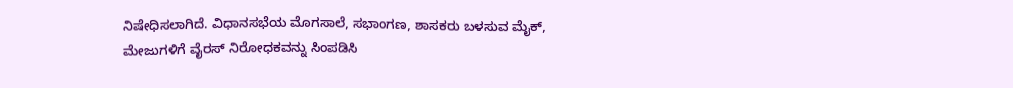ನಿಷೇಧಿಸಲಾಗಿದೆ. ವಿಧಾನಸಭೆಯ ಮೊಗಸಾಲೆ, ಸಭಾಂಗಣ, ಶಾಸಕರು ಬಳಸುವ ಮೈಕ್, ಮೇಜುಗಳಿಗೆ ವೈರಸ್ ನಿರೋಧಕವನ್ನು ಸಿಂಪಡಿಸಿ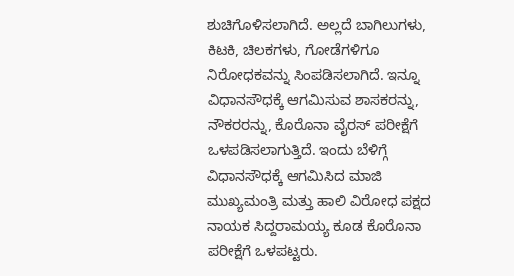ಶುಚಿಗೊಳಿಸಲಾಗಿದೆ. ಅಲ್ಲದೆ ಬಾಗಿಲುಗಳು, ಕಿಟಕಿ, ಚಿಲಕಗಳು, ಗೋಡೆಗಳಿಗೂ ನಿರೋಧಕವನ್ನು ಸಿಂಪಡಿಸಲಾಗಿದೆ. ಇನ್ನೂ ವಿಧಾನಸೌಧಕ್ಕೆ ಆಗಮಿಸುವ ಶಾಸಕರನ್ನು, ನೌಕರರನ್ನು, ಕೊರೊನಾ ವೈರಸ್ ಪರೀಕ್ಷೆಗೆ ಒಳಪಡಿಸಲಾಗುತ್ತಿದೆ. ಇಂದು ಬೆಳಿಗ್ಗೆ ವಿಧಾನಸೌಧಕ್ಕೆ ಆಗಮಿಸಿದ ಮಾಜಿ ಮುಖ್ಯಮಂತ್ರಿ ಮತ್ತು ಹಾಲಿ ವಿರೋಧ ಪಕ್ಷದ ನಾಯಕ ಸಿದ್ದರಾಮಯ್ಯ ಕೂಡ ಕೊರೊನಾ ಪರೀಕ್ಷೆಗೆ ಒಳಪಟ್ಟರು.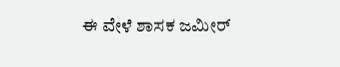ಈ ವೇಳೆ ಶಾಸಕ ಜಮೀರ್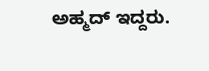ಅಹ್ಮದ್ ಇದ್ದರು.